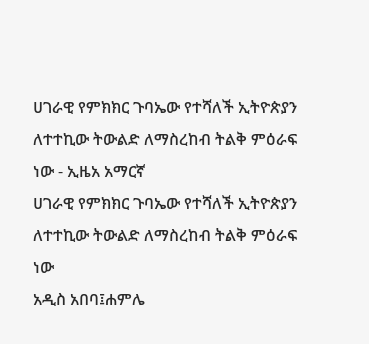ሀገራዊ የምክክር ጉባኤው የተሻለች ኢትዮጵያን ለተተኪው ትውልድ ለማስረከብ ትልቅ ምዕራፍ ነው - ኢዜአ አማርኛ
ሀገራዊ የምክክር ጉባኤው የተሻለች ኢትዮጵያን ለተተኪው ትውልድ ለማስረከብ ትልቅ ምዕራፍ ነው
አዲስ አበባ፤ሐምሌ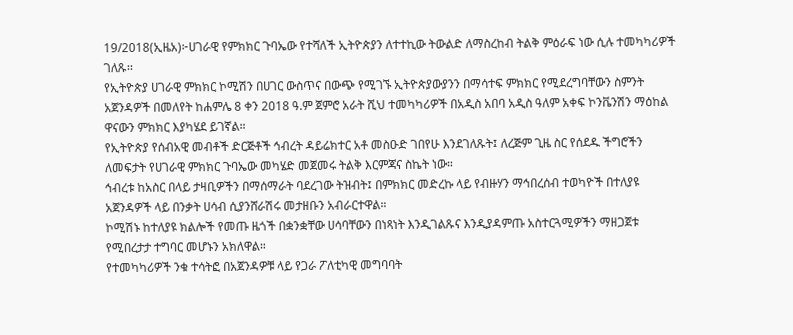19/2018(ኢዜአ)፦ሀገራዊ የምክክር ጉባኤው የተሻለች ኢትዮጵያን ለተተኪው ትውልድ ለማስረከብ ትልቅ ምዕራፍ ነው ሲሉ ተመካካሪዎች ገለጹ፡፡
የኢትዮጵያ ሀገራዊ ምክክር ኮሚሽን በሀገር ውስጥና በውጭ የሚገኙ ኢትዮጵያውያንን በማሳተፍ ምክክር የሚደረግባቸውን ስምንት አጀንዳዎች በመለየት ከሐምሌ 8 ቀን 2018 ዓ.ም ጀምሮ አራት ሺህ ተመካካሪዎች በአዲስ አበባ አዲስ ዓለም አቀፍ ኮንቬንሽን ማዕከል ዋናውን ምክክር እያካሄደ ይገኛል።
የኢትዮጵያ የሰብአዊ መብቶች ድርጅቶች ኅብረት ዳይሬክተር አቶ መስዑድ ገበየሁ እንደገለጹት፤ ለረጅም ጊዜ ስር የሰደዱ ችግሮችን ለመፍታት የሀገራዊ ምክክር ጉባኤው መካሄድ መጀመሩ ትልቅ እርምጃና ስኬት ነው።
ኅብረቱ ከአስር በላይ ታዛቢዎችን በማሰማራት ባደረገው ትዝብት፤ በምክክር መድረኩ ላይ የብዙሃን ማኅበረሰብ ተወካዮች በተለያዩ አጀንዳዎች ላይ በንቃት ሀሳብ ሲያንሸራሽሩ መታዘቡን አብራርተዋል።
ኮሚሽኑ ከተለያዩ ክልሎች የመጡ ዜጎች በቋንቋቸው ሀሳባቸውን በነጻነት እንዲገልጹና እንዲያዳምጡ አስተርጓሚዎችን ማዘጋጀቱ የሚበረታታ ተግባር መሆኑን አክለዋል።
የተመካካሪዎች ንቁ ተሳትፎ በአጀንዳዎቹ ላይ የጋራ ፖለቲካዊ መግባባት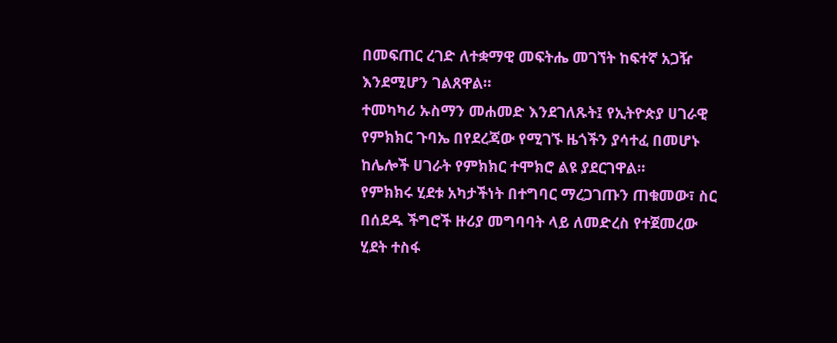በመፍጠር ረገድ ለተቋማዊ መፍትሔ መገኘት ከፍተኛ አጋዥ እንደሚሆን ገልጸዋል።
ተመካካሪ ኡስማን መሐመድ እንደገለጹት፤ የኢትዮጵያ ሀገራዊ የምክክር ጉባኤ በየደረጃው የሚገኙ ዜጎችን ያሳተፈ በመሆኑ ከሌሎች ሀገራት የምክክር ተሞክሮ ልዩ ያደርገዋል።
የምክክሩ ሂደቱ አካታችነት በተግባር ማረጋገጡን ጠቁመው፣ ስር በሰደዱ ችግሮች ዙሪያ መግባባት ላይ ለመድረስ የተጀመረው ሂደት ተስፋ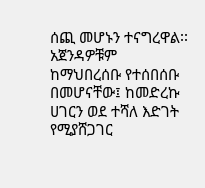ሰጪ መሆኑን ተናግረዋል፡፡
አጀንዳዎቹም ከማህበረሰቡ የተሰበሰቡ በመሆናቸው፤ ከመድረኩ ሀገርን ወደ ተሻለ እድገት የሚያሸጋገር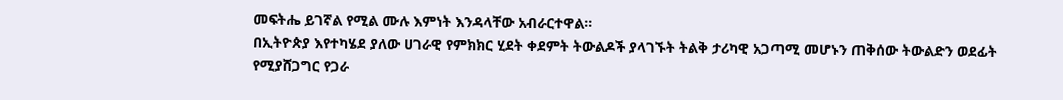መፍትሔ ይገኛል የሚል ሙሉ እምነት እንዳላቸው አብራርተዋል።
በኢትዮጵያ እየተካሄደ ያለው ሀገራዊ የምክክር ሂደት ቀደምት ትውልዶች ያላገኙት ትልቅ ታሪካዊ አጋጣሚ መሆኑን ጠቅሰው ትውልድን ወደፊት የሚያሸጋግር የጋራ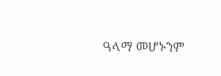ዓላማ መሆኑንም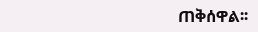ጠቅሰዋል፡፡